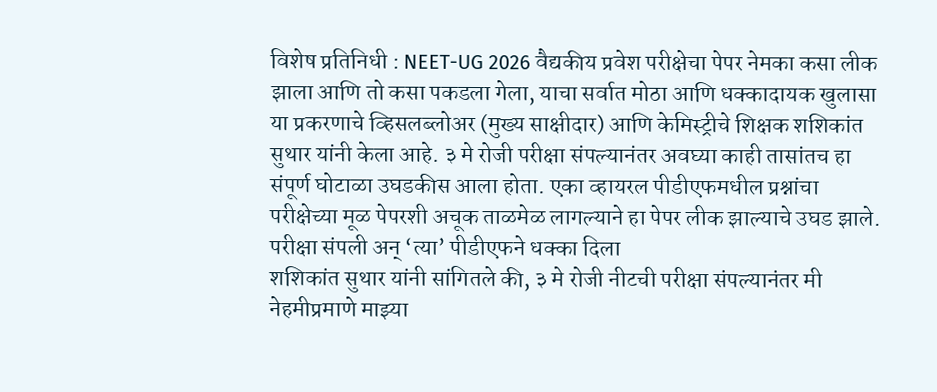विशेष प्रतिनिधी : NEET-UG 2026 वैद्यकीय प्रवेश परीक्षेचा पेपर नेमका कसा लीक झाला आणि तो कसा पकडला गेला, याचा सर्वात मोठा आणि धक्कादायक खुलासा या प्रकरणाचे व्हिसलब्लोअर (मुख्य साक्षीदार) आणि केमिस्ट्रीचे शिक्षक शशिकांत सुथार यांनी केला आहे. ३ मे रोजी परीक्षा संपल्यानंतर अवघ्या काही तासांतच हा संपूर्ण घोटाळा उघडकीस आला होता. एका व्हायरल पीडीएफमधील प्रश्नांचा परीक्षेच्या मूळ पेपरशी अचूक ताळमेळ लागल्याने हा पेपर लीक झाल्याचे उघड झाले.
परीक्षा संपली अन् ‘त्या’ पीडीएफने धक्का दिला
शशिकांत सुथार यांनी सांगितले की, ३ मे रोजी नीटची परीक्षा संपल्यानंतर मी नेहमीप्रमाणे माझ्या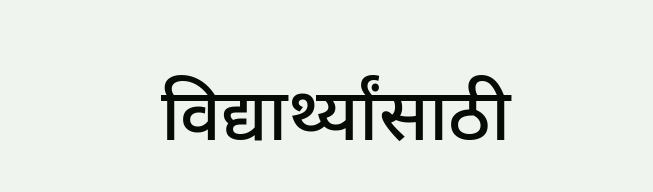विद्यार्थ्यांसाठी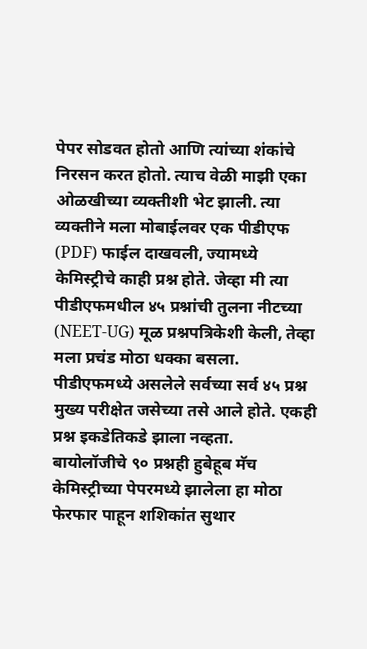पेपर सोडवत होतो आणि त्यांच्या शंकांचे निरसन करत होतो. त्याच वेळी माझी एका ओळखीच्या व्यक्तीशी भेट झाली. त्या व्यक्तीने मला मोबाईलवर एक पीडीएफ (PDF) फाईल दाखवली, ज्यामध्ये केमिस्ट्रीचे काही प्रश्न होते. जेव्हा मी त्या पीडीएफमधील ४५ प्रश्नांची तुलना नीटच्या (NEET-UG) मूळ प्रश्नपत्रिकेशी केली, तेव्हा मला प्रचंड मोठा धक्का बसला. पीडीएफमध्ये असलेले सर्वच्या सर्व ४५ प्रश्न मुख्य परीक्षेत जसेच्या तसे आले होते. एकही प्रश्न इकडेतिकडे झाला नव्हता.
बायोलॉजीचे ९० प्रश्नही हुबेहूब मॅच
केमिस्ट्रीच्या पेपरमध्ये झालेला हा मोठा फेरफार पाहून शशिकांत सुथार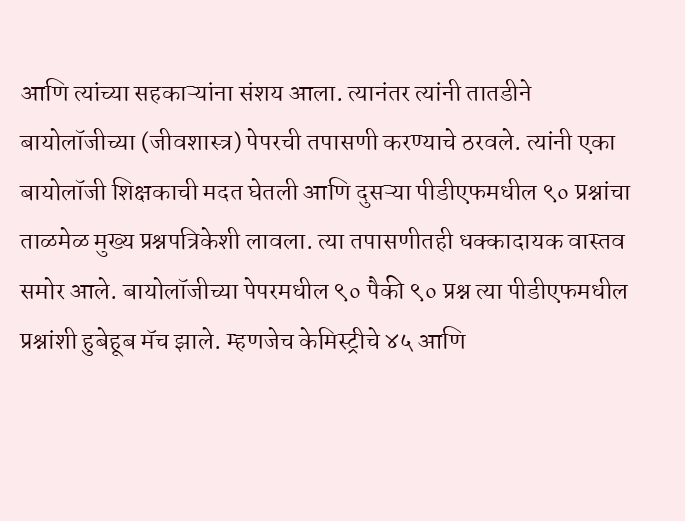आणि त्यांच्या सहकाऱ्यांना संशय आला. त्यानंतर त्यांनी तातडीने बायोलॉजीच्या (जीवशास्त्र) पेपरची तपासणी करण्याचे ठरवले. त्यांनी एका बायोलॉजी शिक्षकाची मदत घेतली आणि दुसऱ्या पीडीएफमधील ९० प्रश्नांचा ताळमेळ मुख्य प्रश्नपत्रिकेशी लावला. त्या तपासणीतही धक्कादायक वास्तव समोर आले. बायोलॉजीच्या पेपरमधील ९० पैकी ९० प्रश्न त्या पीडीएफमधील प्रश्नांशी हुबेहूब मॅच झाले. म्हणजेच केमिस्ट्रीचे ४५ आणि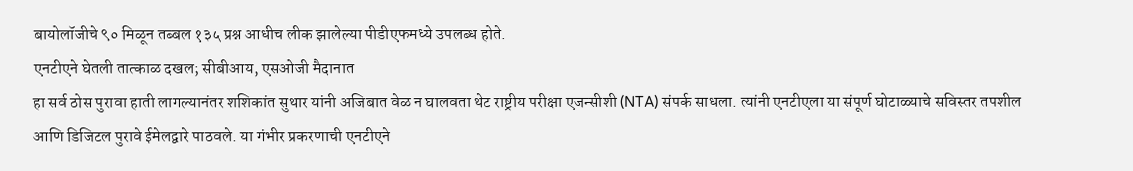बायोलॉजीचे ९० मिळून तब्बल १३५ प्रश्न आधीच लीक झालेल्या पीडीएफमध्ये उपलब्ध होते.
एनटीएने घेतली तात्काळ दखल; सीबीआय, एसओजी मैदानात
हा सर्व ठोस पुरावा हाती लागल्यानंतर शशिकांत सुथार यांनी अजिबात वेळ न घालवता थेट राष्ट्रीय परीक्षा एजन्सीशी (NTA) संपर्क साधला. त्यांनी एनटीएला या संपूर्ण घोटाळ्याचे सविस्तर तपशील आणि डिजिटल पुरावे ईमेलद्वारे पाठवले. या गंभीर प्रकरणाची एनटीएने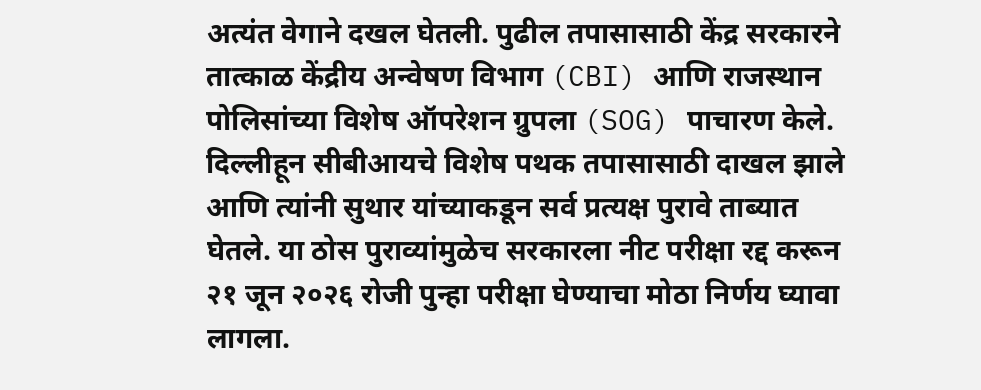अत्यंत वेगाने दखल घेतली. पुढील तपासासाठी केंद्र सरकारने तात्काळ केंद्रीय अन्वेषण विभाग (CBI) आणि राजस्थान पोलिसांच्या विशेष ऑपरेशन ग्रुपला (SOG) पाचारण केले. दिल्लीहून सीबीआयचे विशेष पथक तपासासाठी दाखल झाले आणि त्यांनी सुथार यांच्याकडून सर्व प्रत्यक्ष पुरावे ताब्यात घेतले. या ठोस पुराव्यांमुळेच सरकारला नीट परीक्षा रद्द करून २१ जून २०२६ रोजी पुन्हा परीक्षा घेण्याचा मोठा निर्णय घ्यावा लागला.